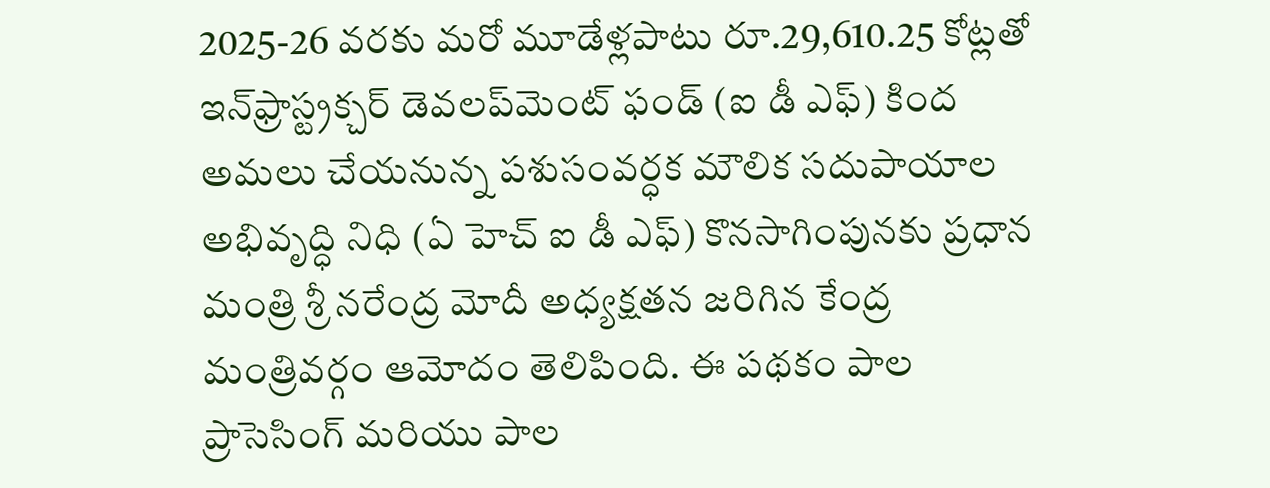2025-26 వరకు మరో మూడేళ్లపాటు రూ.29,610.25 కోట్లతో ఇన్‌ఫ్రాస్ట్రక్చర్ డెవలప్‌మెంట్ ఫండ్ (ఐ డీ ఎఫ్) కింద అమలు చేయనున్న పశుసంవర్ధక మౌలిక సదుపాయాల అభివృద్ధి నిధి (ఏ హెచ్ ఐ డీ ఎఫ్) కొనసాగింపునకు ప్రధాన మంత్రి శ్రీ నరేంద్ర మోదీ అధ్యక్షతన జరిగిన కేంద్ర మంత్రివర్గం ఆమోదం తెలిపింది. ఈ పథకం పాల ప్రాసెసింగ్ మరియు పాల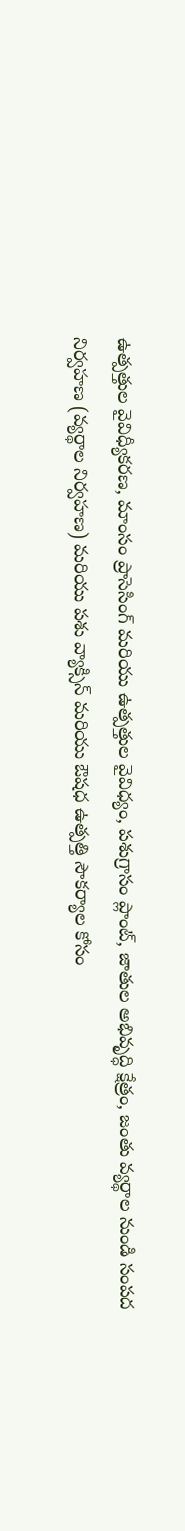ఉత్పత్తుల వైవిధ్యీకరణ, మాంసం ప్రాసెసింగ్ మరియు ఉత్పత్తుల వైవిధ్యం, పశుగ్రాసం ప్లాంట్, జాతుల అభివృద్ధి క్షేత్రం, జంతు వ్యర్థాల నుండి సంపద నిర్వహణ (వ్యర్థాల నిర్వహణ) మరియు పశు వ్యాక్సిన్ మరియు ఔషధ ఉత్పత్తి సౌకర్యాల కోసం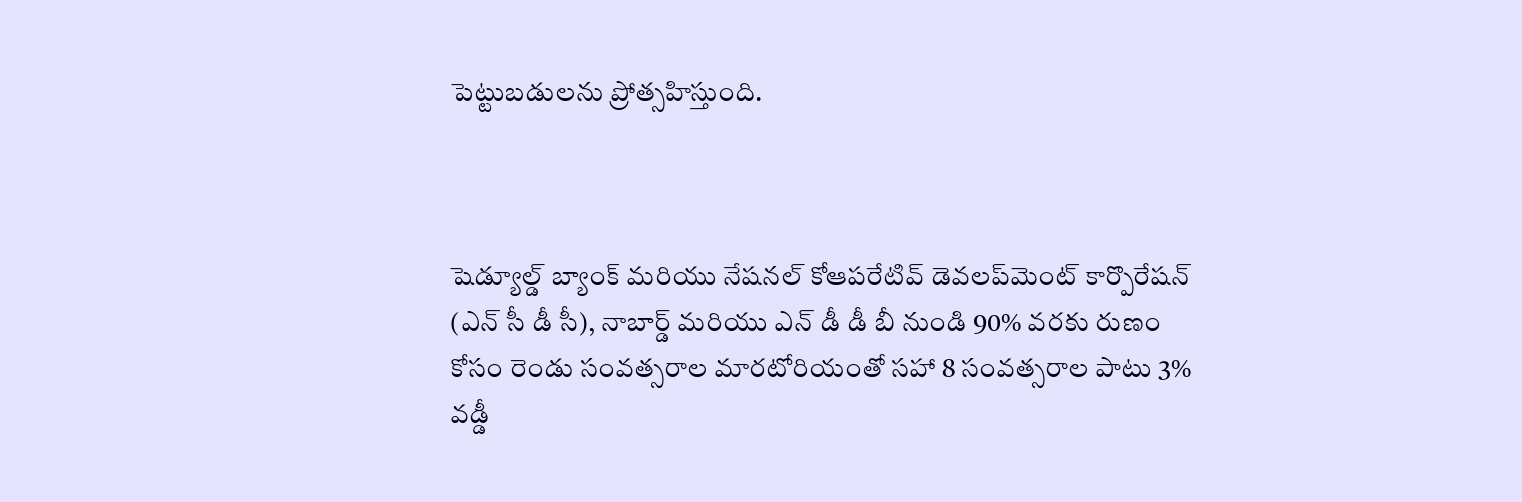పెట్టుబడులను ప్రోత్సహిస్తుంది.



షెడ్యూల్డ్ బ్యాంక్ మరియు నేషనల్ కోఆపరేటివ్ డెవలప్‌మెంట్ కార్పొరేషన్ (ఎన్ సీ డీ సీ), నాబార్డ్ మరియు ఎన్ డీ డీ బీ నుండి 90% వరకు రుణం కోసం రెండు సంవత్సరాల మారటోరియంతో సహా 8 సంవత్సరాల పాటు 3% వడ్డీ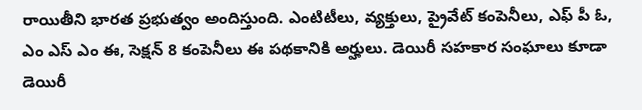రాయితీని భారత ప్రభుత్వం అందిస్తుంది. ఎంటిటీలు, వ్యక్తులు, ప్రైవేట్ కంపెనీలు, ఎఫ్ పీ ఓ, ఎం ఎస్ ఎం ఈ, సెక్షన్ 8 కంపెనీలు ఈ పథకానికి అర్హులు. డెయిరీ సహకార సంఘాలు కూడా డెయిరీ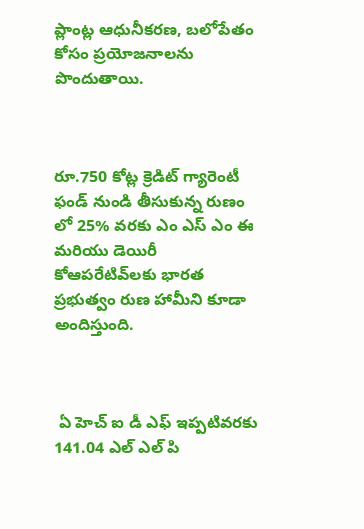ప్లాంట్ల ఆధునీకరణ, బలోపేతం కోసం ప్రయోజనాలను పొందుతాయి.



రూ.750 కోట్ల క్రెడిట్ గ్యారెంటీ ఫండ్ నుండి తీసుకున్న రుణం లో 25% వరకు ఎం ఎస్ ఎం ఈ మరియు డెయిరీ కోఆపరేటివ్‌లకు భారత ప్రభుత్వం రుణ హామీని కూడా అందిస్తుంది.



 ఏ హెచ్ ఐ డీ ఎఫ్ ఇప్పటివరకు 141.04 ఎల్ ఎల్ పి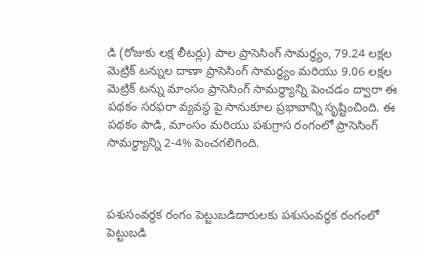డి (రోజుకు లక్ష లీటర్లు) పాల ప్రాసెసింగ్ సామర్థ్యం, 79.24 లక్షల మెట్రిక్ టన్నుల దాణా ప్రాసెసింగ్ సామర్థ్యం మరియు 9.06 లక్షల మెట్రిక్ టన్ను మాంసం ప్రాసెసింగ్ సామర్థ్యాన్ని పెంచడం ద్వారా ఈ పథకం సరఫరా వ్యవస్థ పై సానుకూల ప్రభావాన్ని సృష్టించింది. ఈ పథకం పాడి, మాంసం మరియు పశుగ్రాస రంగంలో ప్రాసెసింగ్ సామర్థ్యాన్ని 2-4% పెంచగలిగింది.



పశుసంవర్థక రంగం పెట్టుబడిదారులకు పశుసంవర్ధక రంగంలో పెట్టుబడి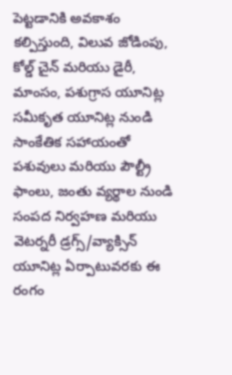పెట్టడానికి అవకాశం కల్పిస్తుంది, విలువ జోడింపు, కోల్డ్ చైన్ మరియు డైరీ, మాంసం, పశుగ్రాస యూనిట్ల సమీకృత యూనిట్ల నుండి సాంకేతిక సహాయంతో పశువులు మరియు పౌల్ట్రీ ఫాంలు, జంతు వ్యర్థాల నుండి సంపద నిర్వహణ మరియు వెటర్నరీ డ్రగ్స్/వ్యాక్సిన్ యూనిట్ల ఏర్పాటువరకు ఈ రంగం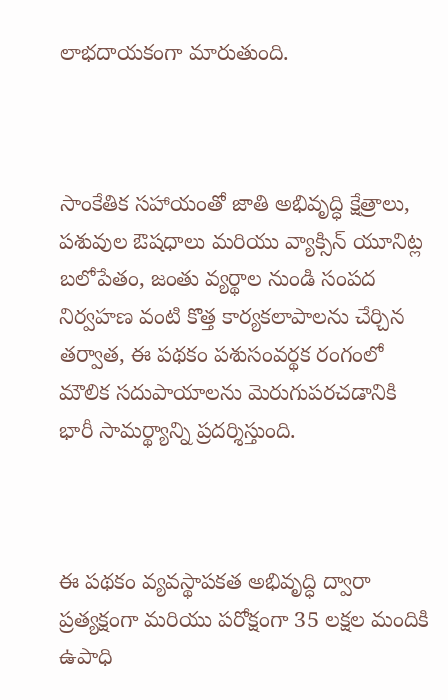లాభదాయకంగా మారుతుంది.



సాంకేతిక సహాయంతో జాతి అభివృద్ధి క్షేత్రాలు, పశువుల ఔషధాలు మరియు వ్యాక్సిన్ యూనిట్ల బలోపేతం, జంతు వ్యర్థాల నుండి సంపద నిర్వహణ వంటి కొత్త కార్యకలాపాలను చేర్చిన తర్వాత, ఈ పథకం పశుసంవర్థక రంగంలో మౌలిక సదుపాయాలను మెరుగుపరచడానికి భారీ సామర్థ్యాన్ని ప్రదర్శిస్తుంది.



ఈ పథకం వ్యవస్థాపకత అభివృద్ధి ద్వారా ప్రత్యక్షంగా మరియు పరోక్షంగా 35 లక్షల మందికి ఉపాధి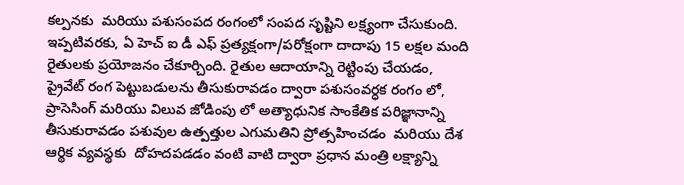కల్పనకు  మరియు పశుసంపద రంగంలో సంపద సృష్టిని లక్ష్యంగా చేసుకుంది. ఇప్పటివరకు, ఏ హెచ్ ఐ డీ ఎఫ్ ప్రత్యక్షంగా/పరోక్షంగా దాదాపు 15 లక్షల మంది రైతులకు ప్రయోజనం చేకూర్చింది. రైతుల ఆదాయాన్ని రెట్టింపు చేయడం, ప్రైవేట్ రంగ పెట్టుబడులను తీసుకురావడం ద్వారా పశుసంవర్ధక రంగం లో, ప్రాసెసింగ్ మరియు విలువ జోడింపు లో అత్యాధునిక సాంకేతిక పరిజ్ఞానాన్ని తీసుకురావడం పశువుల ఉత్పత్తుల ఎగుమతిని ప్రోత్సహించడం  మరియు దేశ ఆర్థిక వ్యవస్థకు  దోహదపడడం వంటి వాటి ద్వారా ప్రధాన మంత్రి లక్ష్యాన్ని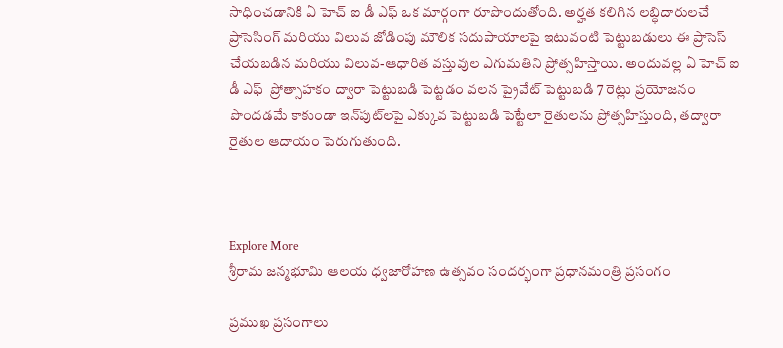సాధించడానికి ఏ హెచ్ ఐ డీ ఎఫ్ ఒక మార్గంగా రూపొందుతోంది. అర్హత కలిగిన లబ్ధిదారులచే ప్రాసెసింగ్ మరియు విలువ జోడింపు మౌలిక సదుపాయాలపై ఇటువంటి పెట్టుబడులు ఈ ప్రాసెస్ చేయబడిన మరియు విలువ-ఆధారిత వస్తువుల ఎగుమతిని ప్రోత్సహిస్తాయి. అందువల్ల ఏ హెచ్ ఐ డీ ఎఫ్  ప్రోత్సాహకం ద్వారా పెట్టుబడి పెట్టడం వలన ప్రైవేట్ పెట్టుబడి 7 రెట్లు ప్రయోజనం పొందడమే కాకుండా ఇన్‌పుట్‌లపై ఎక్కువ పెట్టుబడి పెట్టేలా రైతులను ప్రోత్సహిస్తుంది, తద్వారా రైతుల ఆదాయం పెరుగుతుంది.



Explore More
శ్రీరామ జన్మభూమి ఆలయ ధ్వజారోహణ ఉత్సవం సందర్భంగా ప్రధానమంత్రి ప్రసంగం

ప్రముఖ ప్రసంగాలు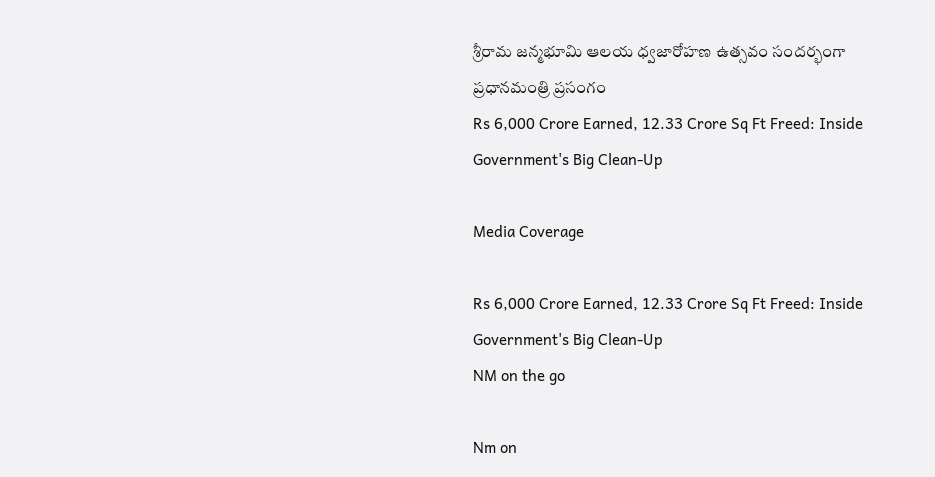శ్రీరామ జన్మభూమి ఆలయ ధ్వజారోహణ ఉత్సవం సందర్భంగా ప్రధానమంత్రి ప్రసంగం
Rs 6,000 Crore Earned, 12.33 Crore Sq Ft Freed: Inside Government's Big Clean-Up

Media Coverage

Rs 6,000 Crore Earned, 12.33 Crore Sq Ft Freed: Inside Government's Big Clean-Up
NM on the go

Nm on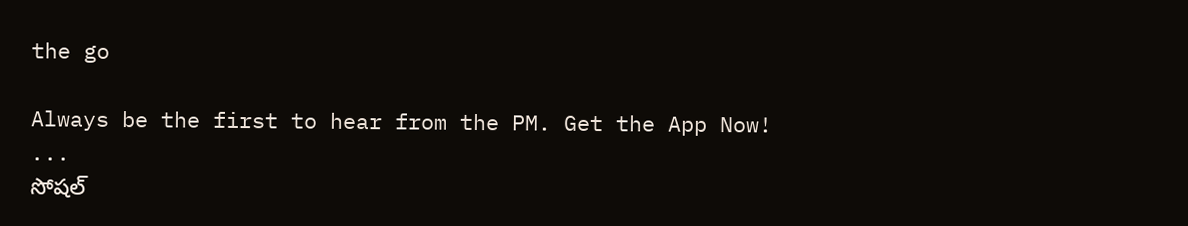the go

Always be the first to hear from the PM. Get the App Now!
...
సోషల్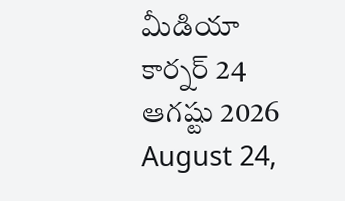మీడియా కార్నర్ 24 ఆగష్టు 2026
August 24,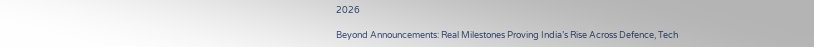2026

Beyond Announcements: Real Milestones Proving India’s Rise Across Defence, Tech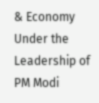& Economy Under the Leadership of PM Modi